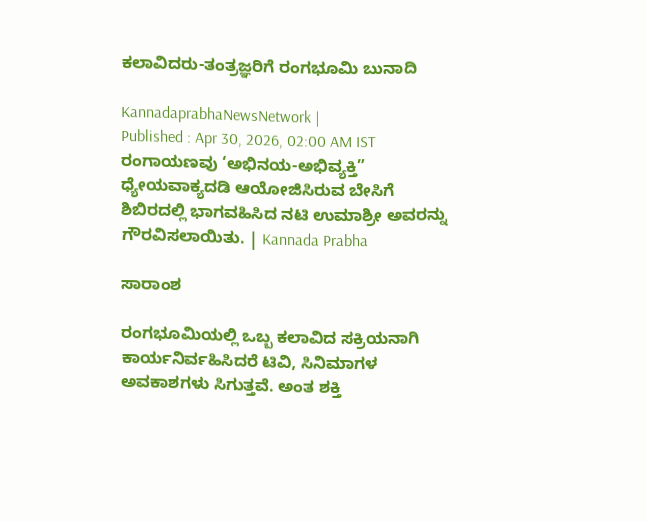ಕಲಾವಿದರು-ತಂತ್ರಜ್ಞರಿಗೆ ರಂಗಭೂಮಿ ಬುನಾದಿ

KannadaprabhaNewsNetwork |
Published : Apr 30, 2026, 02:00 AM IST
ರಂಗಾಯಣವು ‘ಅಭಿನಯ-ಅಭಿವ್ಯಕ್ತಿ” ಧ್ಯೇಯವಾಕ್ಯದಡಿ ಆಯೋಜಿಸಿರುವ ಬೇಸಿಗೆ ಶಿಬಿರದಲ್ಲಿ ಭಾಗವಹಿಸಿದ ನಟಿ ಉಮಾಶ್ರೀ ಅವರನ್ನು ಗೌರವಿಸಲಾಯಿತು. | Kannada Prabha

ಸಾರಾಂಶ

ರಂಗಭೂಮಿಯಲ್ಲಿ ಒಬ್ಬ ಕಲಾವಿದ ಸಕ್ರಿಯನಾಗಿ ಕಾರ್ಯನಿರ್ವಹಿಸಿದರೆ ಟಿವಿ, ಸಿನಿಮಾಗಳ ಅವಕಾಶಗಳು ಸಿಗುತ್ತವೆ. ಅಂತ ಶಕ್ತಿ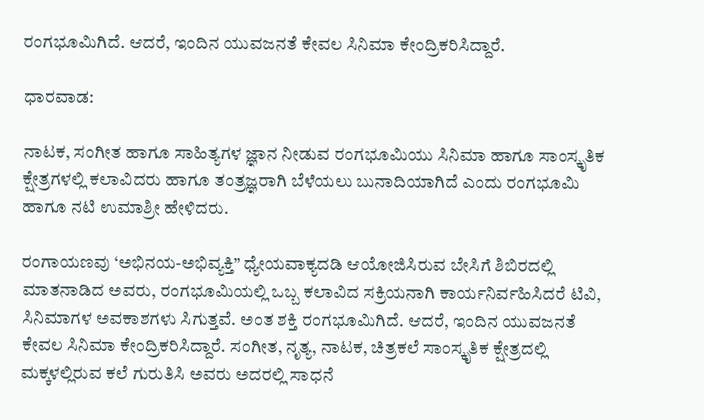ರಂಗಭೂಮಿಗಿದೆ. ಆದರೆ, ಇಂದಿನ ಯುವಜನತೆ ಕೇವಲ ಸಿನಿಮಾ ಕೇಂದ್ರಿಕರಿಸಿದ್ದಾರೆ.

ಧಾರವಾಡ:

ನಾಟಕ, ಸಂಗೀತ ಹಾಗೂ ಸಾಹಿತ್ಯಗಳ ಜ್ಞಾನ ನೀಡುವ ರಂಗಭೂಮಿಯು ಸಿನಿಮಾ ಹಾಗೂ ಸಾಂಸ್ಕೃತಿಕ ಕ್ಷೇತ್ರಗಳಲ್ಲಿ ಕಲಾವಿದರು ಹಾಗೂ ತಂತ್ರಜ್ಞರಾಗಿ ಬೆಳೆಯಲು ಬುನಾದಿಯಾಗಿದೆ ಎಂದು ರಂಗಭೂಮಿ ಹಾಗೂ ನಟಿ ಉಮಾಶ್ರೀ ಹೇಳಿದರು.

ರಂಗಾಯಣವು ‘ಅಭಿನಯ-ಅಭಿವ್ಯಕ್ತಿ” ಧ್ಯೇಯವಾಕ್ಯದಡಿ ಆಯೋಜಿಸಿರುವ ಬೇಸಿಗೆ ಶಿಬಿರದಲ್ಲಿ ಮಾತನಾಡಿದ ಅವರು, ರಂಗಭೂಮಿಯಲ್ಲಿ ಒಬ್ಬ ಕಲಾವಿದ ಸಕ್ರಿಯನಾಗಿ ಕಾರ್ಯನಿರ್ವಹಿಸಿದರೆ ಟಿವಿ, ಸಿನಿಮಾಗಳ ಅವಕಾಶಗಳು ಸಿಗುತ್ತವೆ. ಅಂತ ಶಕ್ತಿ ರಂಗಭೂಮಿಗಿದೆ. ಆದರೆ, ಇಂದಿನ ಯುವಜನತೆ ಕೇವಲ ಸಿನಿಮಾ ಕೇಂದ್ರಿಕರಿಸಿದ್ದಾರೆ. ಸಂಗೀತ, ನೃತ್ಯ, ನಾಟಕ, ಚಿತ್ರಕಲೆ ಸಾಂಸ್ಕೃತಿಕ ಕ್ಷೇತ್ರದಲ್ಲಿ ಮಕ್ಕಳಲ್ಲಿರುವ ಕಲೆ ಗುರುತಿಸಿ ಅವರು ಅದರಲ್ಲಿ ಸಾಧನೆ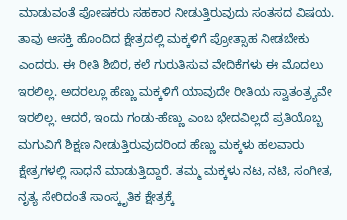ಮಾಡುವಂತೆ ಪೋಷಕರು ಸಹಕಾರ ನೀಡುತ್ತಿರುವುದು ಸಂತಸದ ವಿಷಯ. ತಾವು ಆಸಕ್ತಿ ಹೊಂದಿದ ಕ್ಷೇತ್ರದಲ್ಲಿ ಮಕ್ಕಳಿಗೆ ಪ್ರೋತ್ಸಾಹ ನೀಡಬೇಕು ಎಂದರು. ಈ ರೀತಿ ಶಿಬಿರ, ಕಲೆ ಗುರುತಿಸುವ ವೇದಿಕೆಗಳು ಈ ಮೊದಲು ಇರಲಿಲ್ಲ. ಅದರಲ್ಲೂ ಹೆಣ್ಣು ಮಕ್ಕಳಿಗೆ ಯಾವುದೇ ರೀತಿಯ ಸ್ವಾತಂತ್ರ್ಯವೇ ಇರಲಿಲ್ಲ. ಆದರೆ, ಇಂದು ಗಂಡು-ಹೆಣ್ಣು ಎಂಬ ಭೇದವಿಲ್ಲದೆ ಪ್ರತಿಯೊಬ್ಬ ಮಗುವಿಗೆ ಶಿಕ್ಷಣ ನೀಡುತ್ತಿರುವುದರಿಂದ ಹೆಣ್ಣು ಮಕ್ಕಳು ಹಲವಾರು ಕ್ಷೇತ್ರಗಳಲ್ಲಿ ಸಾಧನೆ ಮಾಡುತ್ತಿದ್ದಾರೆ. ತಮ್ಮ ಮಕ್ಕಳು ನಟ, ನಟಿ, ಸಂಗೀತ, ನೃತ್ಯ ಸೇರಿದಂತೆ ಸಾಂಸ್ಕೃತಿಕ ಕ್ಷೇತ್ರಕ್ಕೆ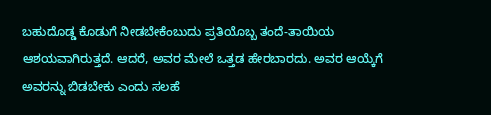ಬಹುದೊಡ್ಡ ಕೊಡುಗೆ ನೀಡಬೇಕೆಂಬುದು ಪ್ರತಿಯೊಬ್ಬ ತಂದೆ-ತಾಯಿಯ ಆಶಯವಾಗಿರುತ್ತದೆ. ಆದರೆ, ಅವರ ಮೇಲೆ ಒತ್ತಡ ಹೇರಬಾರದು. ಅವರ ಆಯ್ಕೆಗೆ ಅವರನ್ನು ಬಿಡಬೇಕು ಎಂದು ಸಲಹೆ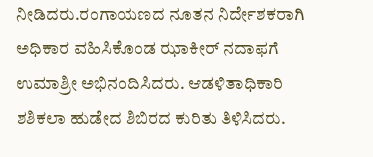ನೀಡಿದರು.ರಂಗಾಯಣದ ನೂತನ ನಿರ್ದೇಶಕರಾಗಿ ಅಧಿಕಾರ ವಹಿಸಿಕೊಂಡ ಝಾಕೀರ್‌ ನದಾಫಗೆ ಉಮಾಶ್ರೀ ಅಭಿನಂದಿಸಿದರು. ಆಡಳಿತಾಧಿಕಾರಿ ಶಶಿಕಲಾ ಹುಡೇದ ಶಿಬಿರದ ಕುರಿತು ತಿಳಿಸಿದರು.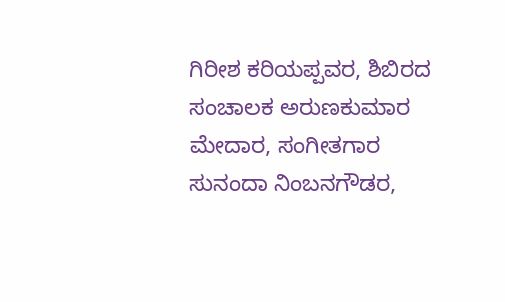ಗಿರೀಶ ಕರಿಯಪ್ಪವರ, ಶಿಬಿರದ ಸಂಚಾಲಕ ಅರುಣಕುಮಾರ ಮೇದಾರ, ಸಂಗೀತಗಾರ ಸುನಂದಾ ನಿಂಬನಗೌಡರ,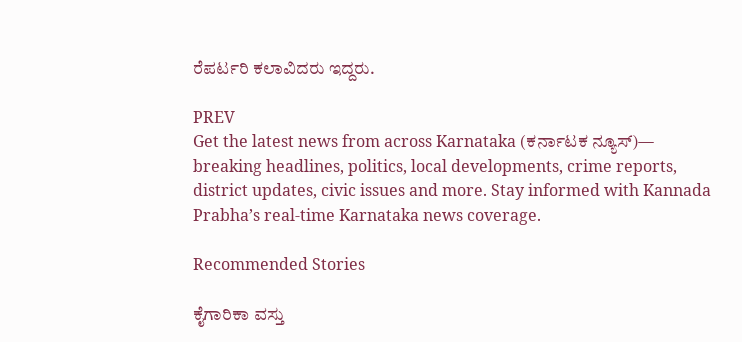ರೆಪರ್ಟರಿ ಕಲಾವಿದರು ಇದ್ದರು.

PREV
Get the latest news from across Karnataka (ಕರ್ನಾಟಕ ನ್ಯೂಸ್)— breaking headlines, politics, local developments, crime reports, district updates, civic issues and more. Stay informed with Kannada Prabha’s real‑time Karnataka news coverage.

Recommended Stories

ಕೈಗಾರಿಕಾ ವಸ್ತು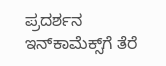ಪ್ರದರ್ಶನ ಇನ್‌ಕಾಮೆಕ್ಸ್‌ಗೆ ತೆರೆ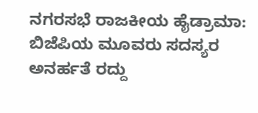ನಗರಸಭೆ ರಾಜಕೀಯ ಹೈಡ್ರಾಮಾ: ಬಿಜೆಪಿಯ ಮೂವರು ಸದಸ್ಯರ ಅನರ್ಹತೆ ರದ್ದು